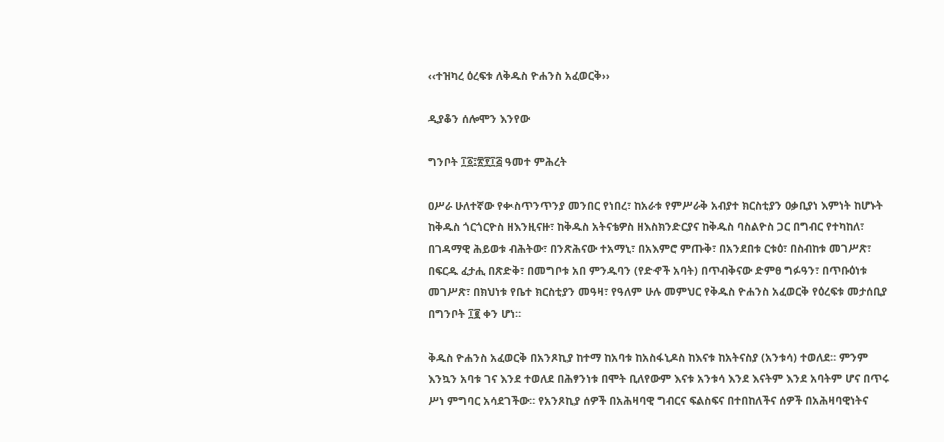‹‹ተዝካረ ዕረፍቱ ለቅዱስ ዮሐንስ አፈወርቅ››

ዲያቆን ሰሎሞን እንየው

ግንቦት ፲፩፤፳፻፲፭ ዓመተ ምሕረት

ዐሥራ ሁለተኛው የቊስጥንጥንያ መንበር የነበረ፣ ከአራቱ የምሥራቅ አብያተ ክርስቲያን ዐቃቢያነ እምነት ከሆኑት ከቅዱስ ጎርጎርዮስ ዘእንዚናዙ፣ ከቅዱስ አትናቴዎስ ዘእስክንድርያና ከቅዱስ ባስልዮስ ጋር በግብር የተካከለ፣ በገዳማዊ ሕይወቱ ብሕትው፣ በንጽሕናው ተአማኒ፣ በአእምሮ ምጡቅ፣ በአንደበቱ ርቱዕ፣ በስብከቱ መገሥጽ፣ በፍርዱ ፈታሒ በጽድቅ፣ በመግቦቱ አበ ምንዱባን (የድኆች አባት) በጥብቅናው ድምፀ ግፉዓን፣ በጥቡዕነቱ መገሥጽ፣ በክህነቱ የቤተ ክርስቲያን መዓዛ፣ የዓለም ሁሉ መምህር የቅዱስ ዮሐንስ አፈወርቅ የዕረፍቱ መታሰቢያ በግንቦት ፲፪ ቀን ሆነ።

ቅዱስ ዮሐንስ አፈወርቅ በአንጾኪያ ከተማ ከአባቱ ከአስፋኒዶስ ከእናቱ ከአትናስያ (አንቱሳ) ተወለደ። ምንም እንኳን አባቱ ገና እንደ ተወለደ በሕፃንነቱ በሞት ቢለየውም እናቱ አንቱሳ እንደ እናትም እንደ አባትም ሆና በጥሩ ሥነ ምግባር አሳደገችው። የአንጾኪያ ሰዎች በአሕዛባዊ ግብርና ፍልስፍና በተበከለችና ሰዎች በአሕዛባዊነትና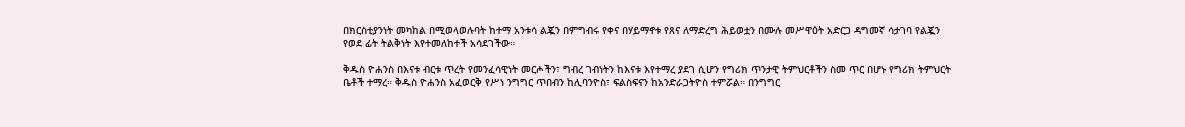በክርስቲያንነት መካከል በሚወላወሉባት ከተማ አንቱሳ ልጇን በምግብሩ የቀና በሃይማኖቱ የጸና ለማድረግ ሕይወቷን በሙሉ መሥዋዕት አድርጋ ዳግመኛ ሳታገባ የልጇን የወደ ፊት ትልቅነት እየተመለከተች አሳደገችው።

ቅዱስ ዮሐንስ በእናቱ ብርቱ ጥረት የመንፈሳዊነት መርሖችን፣ ግብረ ገብነትን ከእናቱ እየተማረ ያደገ ሲሆን የግሪክ ጥንታዊ ትምህርቶችን ስመ ጥር በሆኑ የግሪክ ትምህርት ቤቶች ተማረ። ቅዱስ ዮሐንስ አፈወርቅ የሥነ ንግግር ጥበብን ከሊባንዮስ፣ ፍልስፍናን ከአንድራጋትዮስ ተምሯል። በንግግር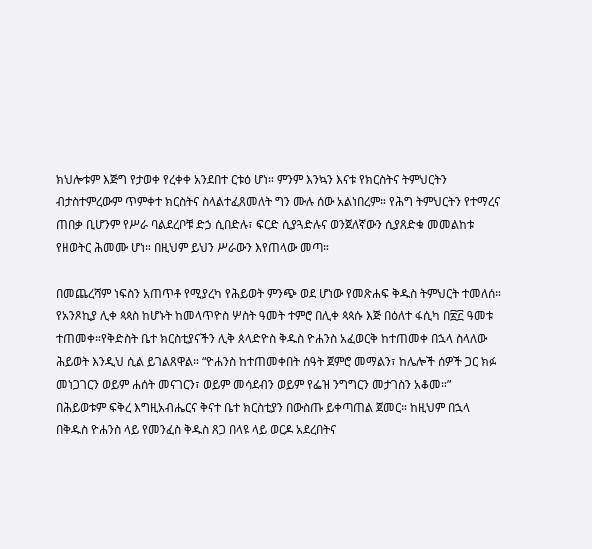ክህሎቱም እጅግ የታወቀ የረቀቀ አንደበተ ርቱዕ ሆነ። ምንም እንኳን እናቱ የክርስትና ትምህርትን ብታስተምረውም ጥምቀተ ክርስትና ስላልተፈጸመለት ግን ሙሉ ሰው አልነበረም። የሕግ ትምህርትን የተማረና ጠበቃ ቢሆንም የሥራ ባልደረቦቹ ድኃ ሲበድሉ፣ ፍርድ ሲያጓድሉና ወንጀለኛውን ሲያጸድቁ መመልከቱ የዘወትር ሕመሙ ሆነ። በዚህም ይህን ሥራውን እየጠላው መጣ።

በመጨረሻም ነፍስን አጠጥቶ የሚያረካ የሕይወት ምንጭ ወደ ሆነው የመጽሐፍ ቅዱስ ትምህርት ተመለሰ። የአንጾኪያ ሊቀ ጳጳስ ከሆኑት ከመላጥዮስ ሦስት ዓመት ተምሮ በሊቀ ጳጳሱ እጅ በዕለተ ፋሲካ በ፳፫ ዓመቱ ተጠመቀ።የቅድስት ቤተ ክርስቲያናችን ሊቅ ጰላድዮስ ቅዱስ ዮሐንስ አፈወርቅ ከተጠመቀ በኋላ ስላለው ሕይወት እንዲህ ሲል ይገልጸዋል። “ዮሐንስ ከተጠመቀበት ሰዓት ጀምሮ መማልን፣ ከሌሎች ሰዎች ጋር ክፉ መነጋገርን ወይም ሐሰት መናገርን፣ ወይም መሳደብን ወይም የፌዝ ንግግርን መታገስን አቆመ።” በሕይወቱም ፍቅረ እግዚአብሔርና ቅናተ ቤተ ክርስቲያን በውስጡ ይቀጣጠል ጀመር። ከዚህም በኋላ በቅዱስ ዮሐንስ ላይ የመንፈስ ቅዱስ ጸጋ በላዩ ላይ ወርዶ አደረበትና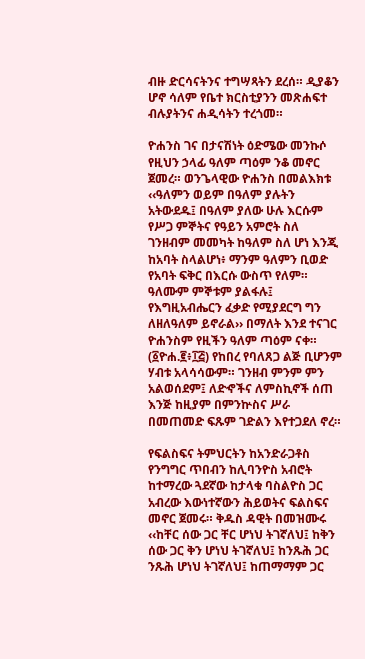ብዙ ድርሳናትንና ተግሣጻትን ደረሰ። ዲያቆን ሆኖ ሳለም የቤተ ክርስቲያንን መጽሐፍተ ብሉያትንና ሐዲሳትን ተረጎመ።

ዮሐንስ ገና በታናሽነት ዕድሜው መንኩሶ የዚህን ኃላፊ ዓለም ጣዕም ንቆ መኖር ጀመረ። ወንጌላዊው ዮሐንስ በመልእክቱ ‹‹ዓለምን ወይም በዓለም ያሉትን አትውደዱ፤ በዓለም ያለው ሁሉ እርሱም የሥጋ ምኞትና የዓይን አምሮት ስለ ገንዘብም መመካት ከዓለም ስለ ሆነ እንጂ ከአባት ስላልሆነ፥ ማንም ዓለምን ቢወድ የአባት ፍቅር በእርሱ ውስጥ የለም። ዓለሙም ምኞቱም ያልፋሉ፤ የእግዚአብሔርን ፈቃድ የሚያደርግ ግን ለዘለዓለም ይኖራል›› በማለት እንደ ተናገር ዮሐንስም የዚችን ዓለም ጣዕም ናቀ። (፩ዮሐ.፪፥፲፭) የከበረ የባለጸጋ ልጅ ቢሆንም ሃብቱ አላሳሳውም። ገንዘብ ምንም ምን አልወሰደም፤ ለድኆችና ለምስኪኖች ሰጠ እንጅ ከዚያም በምንኵስና ሥራ በመጠመድ ፍጹም ገድልን እየተጋደለ ኖረ።

የፍልስፍና ትምህርትን ከአንድራጋቶስ የንግግር ጥበብን ከሊባንዮስ አብሮት ከተማረው ጓደኛው ከታላቁ ባስልዮስ ጋር አብረው እውነተኛውን ሕይወትና ፍልስፍና መኖር ጀመሩ። ቅዱስ ዳዊት በመዝሙሩ ‹‹ከቸር ሰው ጋር ቸር ሆነህ ትገኛለህ፤ ከቅን ሰው ጋር ቅን ሆነህ ትገኛለህ፤ ከንጹሕ ጋር ንጹሕ ሆነህ ትገኛለህ፤ ከጠማማም ጋር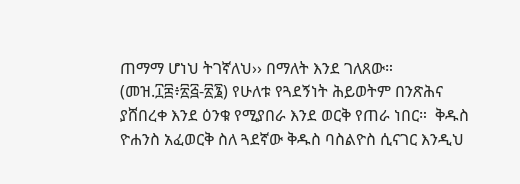ጠማማ ሆነህ ትገኛለህ›› በማለት እንደ ገለጸው። (መዝ.፲፰፥፳፭-፳፮) የሁለቱ የጓደኝነት ሕይወትም በንጽሕና ያሸበረቀ እንደ ዕንቁ የሚያበራ እንደ ወርቅ የጠራ ነበር።  ቅዱስ ዮሐንስ አፈወርቅ ስለ ጓደኛው ቅዱስ ባስልዮስ ሲናገር እንዲህ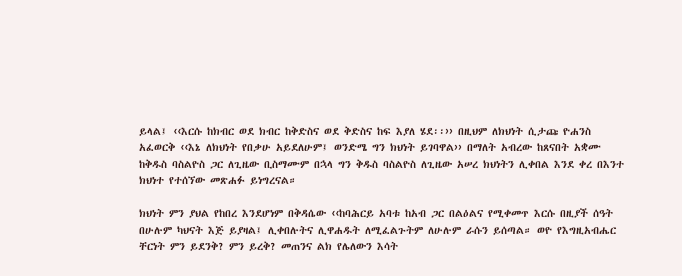ይላል፤ ‹‹እርሱ ከክብር ወደ ክብር ከቅድስና ወደ ቅድስና ከፍ እያለ ሄደ፡፡›› በዚህም ለክህነት ሲታጩ ዮሐንስ አፈወርቅ ‹‹እኔ ለክህነት የበቃሁ አይደለሁም፤ ወንድሜ ግን ክህነት ይገባዋል›› በማለት አብረው ከጸናበት አቋሙ ከቅዱስ ባስልዮስ ጋር ለጊዜው ቢስማሙም በኋላ ግን ቅዱስ ባስልዮስ ለጊዜው አሠረ ክህነትን ሊቀበል እንደ ቀረ በእንተ ክህነተ የተሰኘው መጽሐፉ ይነግረናል።

ክህነት ምን ያህል የከበረ እንደሆነም በቅዳሴው ‹‹ከባሕርይ አባቱ ከአብ ጋር በልዕልና የሚቀመጥ እርሱ በዚያች ሰዓት በሁሉም ካህናት እጅ ይያዛል፤ ሊቀበሉትና ሊዋሐዱት ለሚፈልጉትም ለሁሉም ራሱን ይሰጣል። ወዮ የእግዚአብሔር ቸርነት ምን ይደንቅ? ምን ይረቅ? መጠንና ልክ የሌለውን እሳት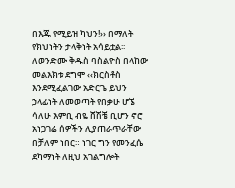በእጁ የሚይዝ ካህን!›› በማለት የክህነትን ታላቅነት አሳይቷል፡፡ ለወንድሙ ቅዱስ ባስልዮስ በላከው መልእክቱ ደግሞ ‹‹ክርስቶስ እንደሚፈልገው አድርጌ ይህን ኃላፊነት ለመወጣት የበቃሁ ሆኜ ሳለሁ እምቢ ብዬ ሸሽቼ ቢሆን ኖሮ አነጋገሬ ሰዎችን ሊያጠራጥራቸው በቻለም ነበር። ነገር ግን የመንፈሴ ደካማነት ለዚህ አገልግሎት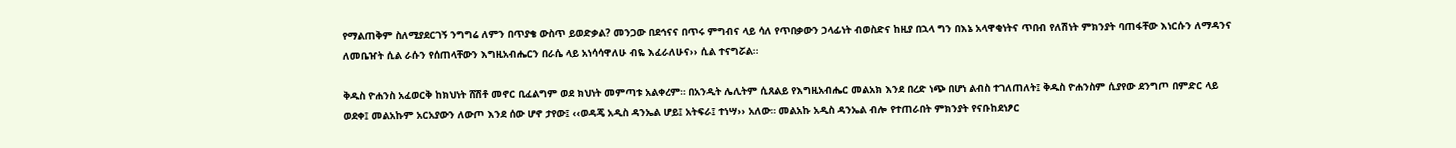የማልጠቅም ስለሚያደርገኝ ንግግሬ ለምን በጥያቄ ውስጥ ይወድቃል? መንጋው በደኅናና በጥሩ ምግብና ላይ ሳለ የጥበቃውን ኃላፊነት ብወስድና ከዚያ በኋላ ግን በእኔ አላዋቂነትና ጥበብ የለሽነት ምክንያት ባጠፋቸው እነርሱን ለማዳንና ለመቤዠት ሲል ራሱን የሰጠላቸውን እግዚአብሔርን በራሴ ላይ አነሳሳዋለሁ ብዬ እፈራለሁና›› ሲል ተናግሯል፡፡

ቅዱስ ዮሐንስ አፈወርቅ ከክህነት ሸሽቶ መኖር ቢፈልግም ወደ ክህነት መምጣቱ አልቀረም። በአንዲት ሌሊትም ሲጸልይ የእግዚአብሔር መልአክ እንደ በረድ ነጭ በሆነ ልብስ ተገለጠለት፤ ቅዱስ ዮሐንስም ሲያየው ደንግጦ በምድር ላይ ወደቀ፤ መልአኩም አርአያውን ለውጦ እንደ ሰው ሆኖ ታየው፤ ‹‹ወዳጄ አዲስ ዳንኤል ሆይ፤ አትፍራ፤ ተነሣ›› አለው። መልአኩ አዲስ ዳንኤል ብሎ የተጠራበት ምክንያት የናቡከደነፆር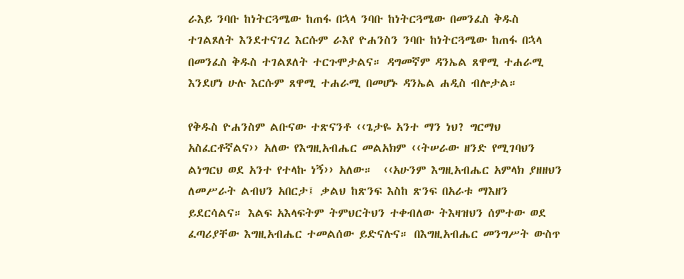ራእይ ንባቡ ከነትርጓሜው ከጠፋ በኋላ ንባቡ ከነትርጓሜው በመንፈስ ቅዱስ ተገልጾለት እንደተናገረ እርሱም ራእየ ዮሐንስን ንባቡ ከነትርጓሜው ከጠፋ በኋላ በመንፈስ ቅዱስ ተገልጾለት ተርጉሞታልና። ዳግመኛም ዳንኤል ጸዋሚ ተሐራሚ እንደሆነ ሁሉ እርሱም ጸዋሚ ተሐራሚ በመሆኑ ዳንኤል ሐዲስ ብሎታል።

የቅዱስ ዮሐንስም ልቡናው ተጽናንቶ ‹‹ጌታዬ አንተ ማን ነህ? ግርማህ አስፈርቶኛልና›› አለው የእግዚአብሔር መልአክም ‹‹ትሠራው ዘንድ የሚገባህን ልነግርህ ወደ አንተ የተላኩ ነኝ›› አለው።  ‹‹አሁንም እግዚአብሔር አምላክ ያዘዘህን ለመሥራት ልብህን አበርታ፤ ቃልህ ከጽንፍ እስከ ጽንፍ በአራቱ ማእዘን ይደርሳልና። እልፍ አእላፍትም ትምህርትህን ተቀብለው ትእዛዝህን ሰምተው ወደ ፈጣሪያቸው እግዚአብሔር ተመልሰው ይድናሉና። በእግዚአብሔር መንግሥት ውስጥ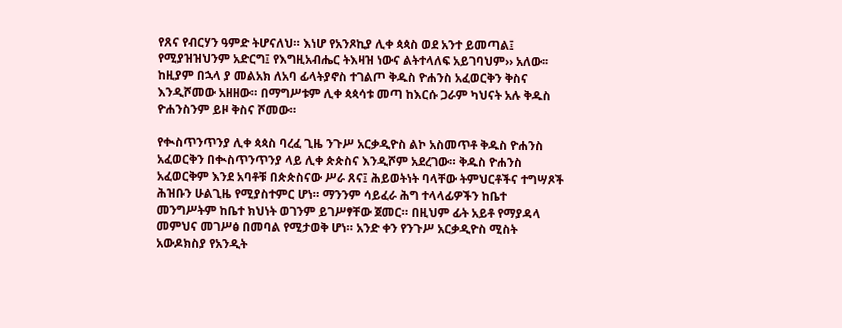የጸና የብርሃን ዓምድ ትሆናለህ። እነሆ የአንጾኪያ ሊቀ ጳጳስ ወደ አንተ ይመጣል፤ የሚያዝዝህንም አድርግ፤ የእግዚአብሔር ትእዛዝ ነውና ልትተላለፍ አይገባህም›› አለው፡፡ ከዚያም በኋላ ያ መልአክ ለአባ ፊላትያኖስ ተገልጦ ቅዱስ ዮሐንስ አፈወርቅን ቅስና እንዲሾመው አዘዘው። በማግሥቱም ሊቀ ጳጳሳቱ መጣ ከእርሱ ጋራም ካህናት አሉ ቅዱስ ዮሐንስንም ይዞ ቅስና ሾመው።

የቊስጥንጥንያ ሊቀ ጳጳስ ባረፈ ጊዜ ንጉሥ አርቃዲዮስ ልኮ አስመጥቶ ቅዱስ ዮሐንስ አፈወርቅን በቊስጥንጥንያ ላይ ሊቀ ጵጵስና እንዲሾም አደረገው። ቅዱስ ዮሐንስ አፈወርቅም እንደ አባቶቹ በጵጵስናው ሥራ ጸና፤ ሕይወትነት ባላቸው ትምህርቶችና ተግሣጾች ሕዝቡን ሁልጊዜ የሚያስተምር ሆነ። ማንንም ሳይፈራ ሕግ ተላላፊዎችን ከቤተ መንግሥትም ከቤተ ክህነት ወገንም ይገሥፃቸው ጀመር። በዚህም ፊት አይቶ የማያዳላ መምህና መገሥፅ በመባል የሚታወቅ ሆነ። አንድ ቀን የንጉሥ አርቃዲዮስ ሚስት አውዶክስያ የአንዲት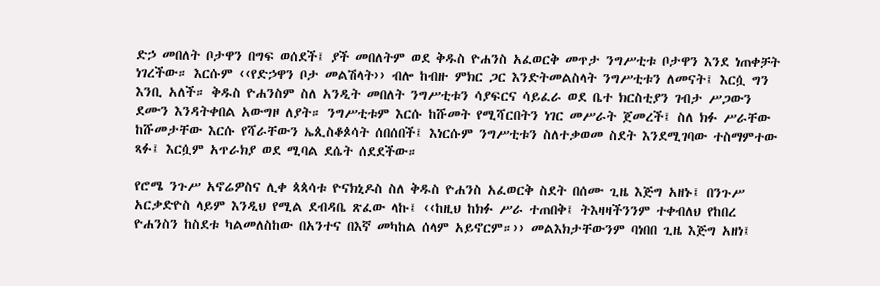ድኃ መበለት ቦታዋን በግፍ ወሰደች፤ ያች መበለትም ወደ ቅዱስ ዮሐንስ አፈወርቅ መጥታ ንግሥቲቱ ቦታዋን እንደ ነጠቀቻት ነገረችው። እርሱም ‹‹የድኃዋን ቦታ መልሽላት›› ብሎ ከብዙ ምክር ጋር እንድትመልስላት ንግሥቲቱን ለመናት፤ እርሷ ግን እንቢ አለች። ቅዱስ ዮሐንስም ስለ አንዲት መበለት ንግሥቲቱን ሳያፍርና ሳይፈራ ወደ ቤተ ክርስቲያን ገብታ ሥጋውን ደሙን እንዳትቀበል አውግዞ ለያት። ንግሥቲቱም እርሱ ከሹመት የሚሻርበትን ነገር መሥራት ጀመረች፤ ስለ ክፉ ሥራቸው ከሹመታቸው እርሱ የሻራቸውን ኤጲስቆጶሳት ሰበሰበች፤ እነርሱም ንግሥቲቱን ስለተቃወመ ስደት እንደሚገባው ተስማምተው ጻፉ፤ እርሷም አጥራክያ ወደ ሚባል ደሴት ሰደደችው።

የሮሜ ንጉሥ አኖሬዎስና ሊቀ ጳጳሳቱ ዮናክኒዶስ ስለ ቅዱስ ዮሐንስ አፈወርቅ ስደት በሰሙ ጊዜ እጅግ አዘኑ፤ በንጉሥ አርቃድዮስ ላይም እንዲህ የሚል ደብዳቤ ጽፈው ላኩ፤ ‹‹ከዚህ ከክፉ ሥራ ተጠበቅ፤ ትእዛዛችንንም ተቀብለህ የከበረ ዮሐንስን ከስደቱ ካልመለስከው በአንተና በእኛ መካከል ሰላም አይኖርም።›› መልእክታቸውንም ባነበበ ጊዜ እጅግ አዘነ፤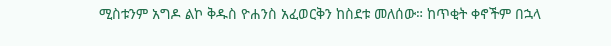ሚስቱንም አግዶ ልኮ ቅዱስ ዮሐንስ አፈወርቅን ከስደቱ መለሰው። ከጥቂት ቀኖችም በኋላ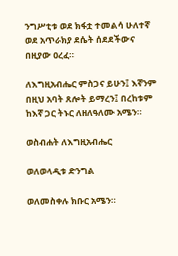ንግሥቲቱ ወደ ክፋቷ ተመልሳ ሁለተኛ ወደ አጥራክያ ደሴት ሰደደችውና በዚያው ዐረፈ።

ለእግዚአብሔር ምስጋና ይሁን፤ እኛንም በዚህ አባት ጸሎት ይማረን፤ በረከቱም ከእኛ ጋር ትኑር ለዘለዓለሙ አሜን።

ወስብሐት ለእግዚአብሔር

ወለወላዲቱ ድንግል

ወለመስቀሉ ክቡር አሜን።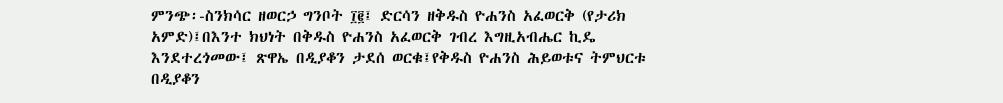ምንጭ፡-ስንክሳር ዘወርኃ ግንቦት ፲፪፤ ድርሳን ዘቅዱስ ዮሐንስ አፈወርቅ (የታሪክ አምድ)፤በእንተ ክህነት በቅዱስ ዮሐንስ አፈወርቅ ገብረ እግዚአብሔር ኪዴ እንደተረጎመው፤ ጽዋኤ በዲያቆን ታደሰ ወርቁ፤የቅዱስ ዮሐንስ ሕይወቱና ትምህርቱ በዲያቆን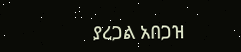ያረጋል አበጋዝ